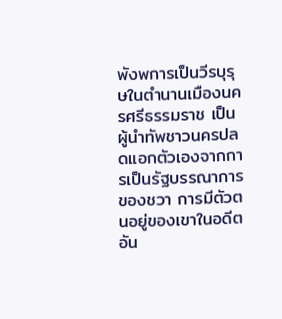พังพการเป็นวีรบุรุษในตำนานเมืองนครศรีธรรมราช เป็นผู้นำทัพชาวนครปลดแอกตัวเองจากการเป็นรัฐบรรณาการของชวา การมีตัวตนอยู่ของเขาในอดีตอัน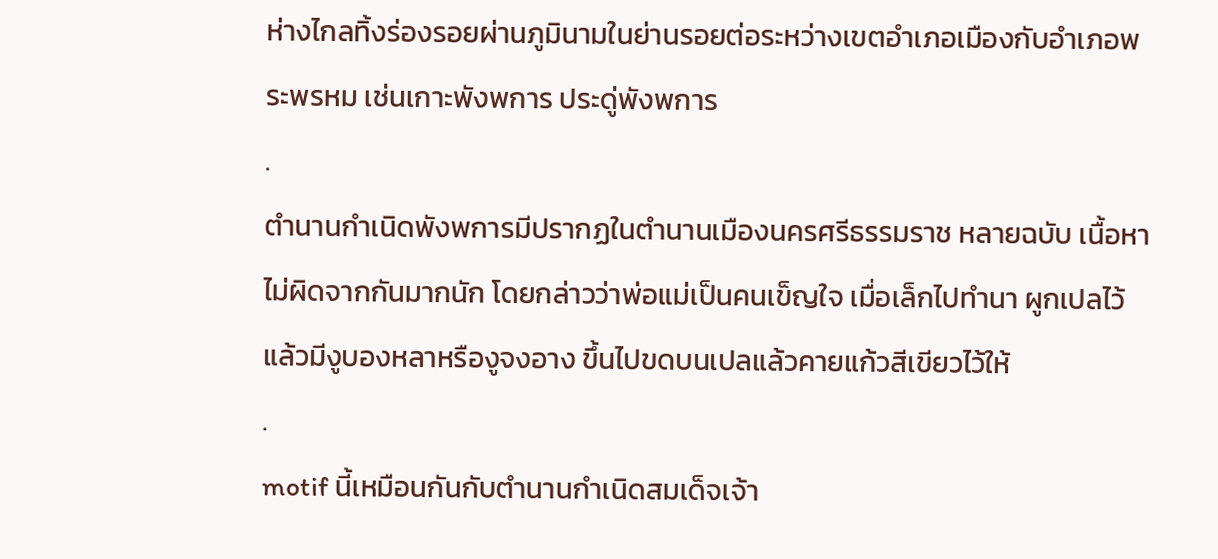ห่างไกลทิ้งร่องรอยผ่านภูมินามในย่านรอยต่อระหว่างเขตอำเภอเมืองกับอำเภอพระพรหม เช่นเกาะพังพการ ประดู่พังพการ
.
ตำนานกำเนิดพังพการมีปรากฏในตำนานเมืองนครศรีธรรมราช หลายฉบับ เนื้อหาไม่ผิดจากกันมากนัก โดยกล่าวว่าพ่อแม่เป็นคนเข็ญใจ เมื่อเล็กไปทำนา ผูกเปลไว้แล้วมีงูบองหลาหรืองูจงอาง ขึ้นไปขดบนเปลแล้วคายแก้วสีเขียวไว้ให้
.
motif นี้เหมือนกันกับตำนานกำเนิดสมเด็จเจ้า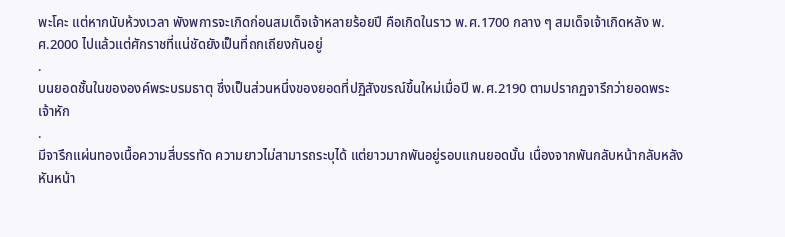พะโคะ แต่หากนับห้วงเวลา พังพการจะเกิดก่อนสมเด็จเจ้าหลายร้อยปี คือเกิดในราว พ.ศ.1700 กลาง ๆ สมเด็จเจ้าเกิดหลัง พ.ศ.2000 ไปแล้วแต่ศักราชที่แน่ชัดยังเป็นที่ถกเถียงกันอยู่
.
บนยอดชั้นในขององค์พระบรมธาตุ ซึ่งเป็นส่วนหนึ่งของยอดที่ปฏิสังขรณ์ขึ้นใหม่เมื่อปี พ.ศ.2190 ตามปรากฏจารึกว่ายอดพระเจ้าหัก
.
มีจารึกแผ่นทองเนื้อความสี่บรรทัด ความยาวไม่สามารถระบุได้ แต่ยาวมากพันอยู่รอบแกนยอดนั้น เนื่องจากพันกลับหน้ากลับหลัง หันหน้า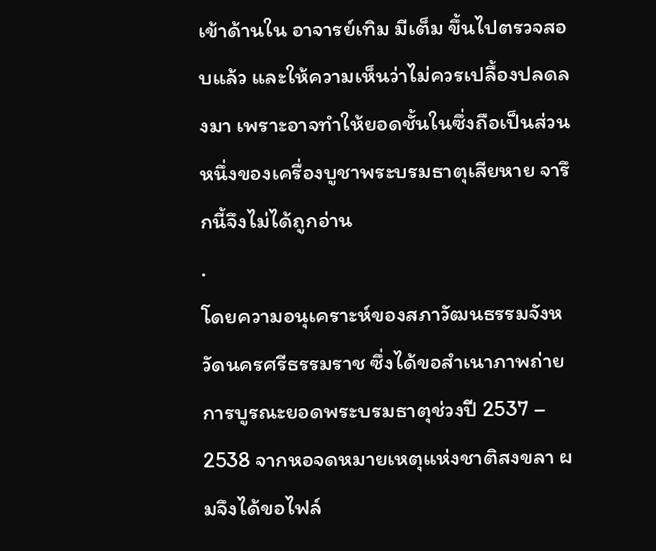เข้าด้านใน อาจารย์เทิม มีเต็ม ขึ้นไปตรวจสอบแล้ว และให้ความเห็นว่าไม่ควรเปลื้องปลดลงมา เพราะอาจทำให้ยอดชั้นในซึ่งถือเป็นส่วนหนึ่งของเครื่องบูชาพระบรมธาตุเสียหาย จารึกนี้จึงไม่ได้ถูกอ่าน
.
โดยความอนุเคราะห์ของสภาวัฒนธรรมจังหวัดนครศรีธรรมราช ซึ่งได้ขอสำเนาภาพถ่ายการบูรณะยอดพระบรมธาตุช่วงปี 2537 – 2538 จากหอจดหมายเหตุแห่งชาติสงขลา ผมจึงได้ขอไฟล์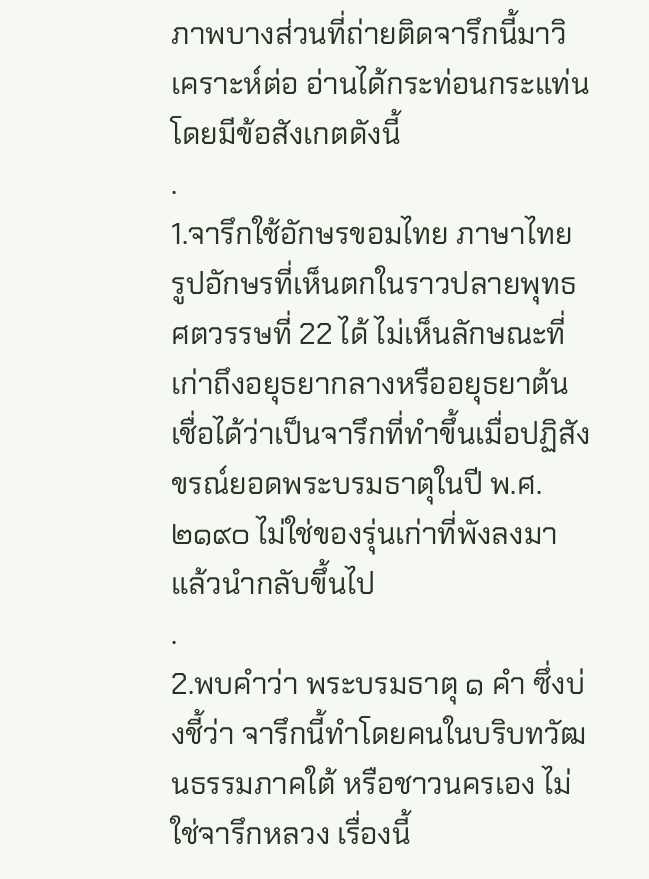ภาพบางส่วนที่ถ่ายติดจารึกนี้มาวิเคราะห์ต่อ อ่านได้กระท่อนกระแท่น โดยมีข้อสังเกตดังนี้
.
1.จารึกใช้อักษรขอมไทย ภาษาไทย รูปอักษรที่เห็นตกในราวปลายพุทธศตวรรษที่ 22 ได้ ไม่เห็นลักษณะที่เก่าถึงอยุธยากลางหรืออยุธยาต้น เชื่อได้ว่าเป็นจารึกที่ทำขึ้นเมื่อปฏิสังขรณ์ยอดพระบรมธาตุในปี พ.ศ.๒๑๙๐ ไม่ใช่ของรุ่นเก่าที่พังลงมาแล้วนำกลับขึ้นไป
.
2.พบคำว่า พระบรมธาตุ ๑ คำ ซึ่งบ่งชี้ว่า จารึกนี้ทำโดยคนในบริบทวัฒนธรรมภาคใต้ หรือชาวนครเอง ไม่ใช่จารึกหลวง เรื่องนี้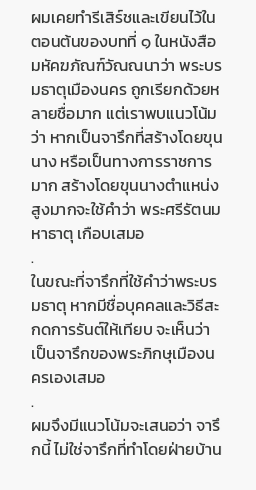ผมเคยทำรีเสิร์ชและเขียนไว้ในตอนต้นของบทที่ ๑ ในหนังสือมหัคฆภัณฑ์วัณณนาว่า พระบรมธาตุเมืองนคร ถูกเรียกด้วยหลายชื่อมาก แต่เราพบแนวโน้มว่า หากเป็นจารึกที่สร้างโดยขุนนาง หรือเป็นทางการราชการมาก สร้างโดยขุนนางตำแหน่งสูงมากจะใช้คำว่า พระศรีรัตนมหาธาตุ เกือบเสมอ
.
ในขณะที่จารึกที่ใช้คำว่าพระบรมธาตุ หากมีชื่อบุคคลและวิธีสะกดการรันต์ให้เทียบ จะเห็นว่า เป็นจารึกของพระภิกษุเมืองนครเองเสมอ
.
ผมจึงมีแนวโน้มจะเสนอว่า จารึกนี้ ไม่ใช่จารึกที่ทำโดยฝ่ายบ้าน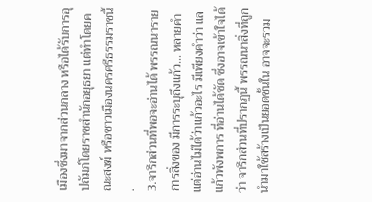เมืองซึ่งมาจากส่วนกลาง หรือได้รับการอุปถัมภ์โดยราชสำนักอยุธยา แต่ทำโดยคณะสงฆ์ หรือชาวเมืองนครศรีธรรมราชนี้
.
3.จารึกส่วนที่พอจะอ่านได้ พรรณนารายการสิ่งของ มีการระบุถึงแก้ว… หลายคำ แต่อ่านไม่ได้ว่าแก้วอะไร มีเพียงคำว่า แลแก้วพังพการ ที่อ่านได้ชัด ซึ่งอาจเข้าใจได้ว่า จารึกส่วนที่ปรากฏนี้ พรรณนาสิ่งที่ถูกนำมาใช้สร้างเป็นยอดชั้นใน อาจจะรวม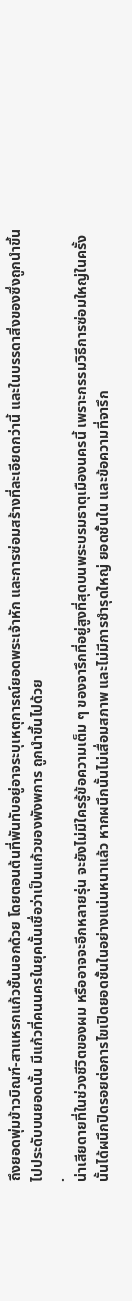ถึงยอดพุ่มข้าวบิณฑ์-สาแหรกแก้วชั้นนอกด้วย โดยตอนต้นที่พันทับอยู่อาจระบุเหตุการณ์ยอดพระเจ้าหัก และการซ่อมสร้างที่ละเอียดกว่านี้ และในบรรดาสิ่งของซึ่งถูกนำขึ้นไปประดับบนยอดนั้น มีแก้วที่คนนครในยุคนั้นเชื่อว่าเป็นแก้วของพังพการ ถูกนำขึ้นไปด้วย
.
น่าเสียดายที่ในช่วงชีวิตของผม หรืออาจจะอีกหลายรุ่น จะยังไม่มีใครรู้ข้อความเต็ม ๆ ของจารึกที่อยู่สูงที่สุดบนพระบรมธาตุเมืองนครนี้ เพราะกรรมวิธีการซ่อมใหญ่ในครั้งนั้นได้ผนึกปิดรอยต่อการไขเปิดยอดชั้นในอย่างแน่นหนาแล้ว หากผนึกนั้นไม่เสื่อมสภาพ และไม่มีการชำรุดใหญ่ ยอดชั้นใน และข้อความที่จารึก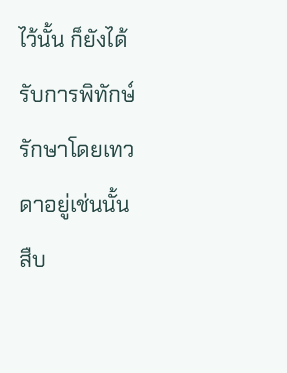ไว้นั้น ก็ยังได้รับการพิทักษ์รักษาโดยเทวดาอยู่เช่นนั้นสืบ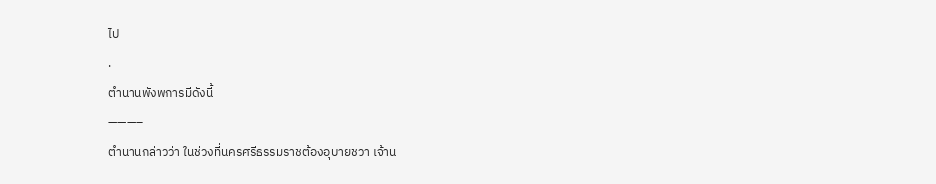ไป
.
ตำนานพังพการมีดังนี้
———–
ตำนานกล่าวว่า ในช่วงที่นครศรีธรรมราชต้องอุบายชวา เจ้าน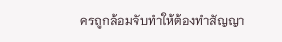ครถูกล้อมจับทำให้ต้องทำสัญญา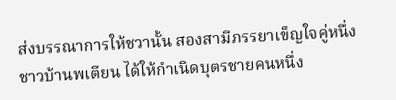ส่งบรรณาการให้ชวานั้น สองสามีภรรยาเข็ญใจคู่หนึ่งชาวบ้านพเตียน ได้ให้กำเนิดบุตรชายคนหนึ่ง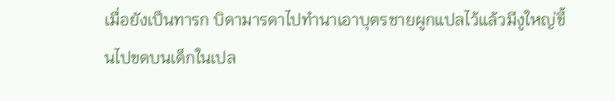เมื่อยังเป็นทารก บิดามารดาไปทำนาเอาบุตรชายผูกแปลไว้แล้วมีงูใหญ่ขึ้นไปขดบนเด็กในเปล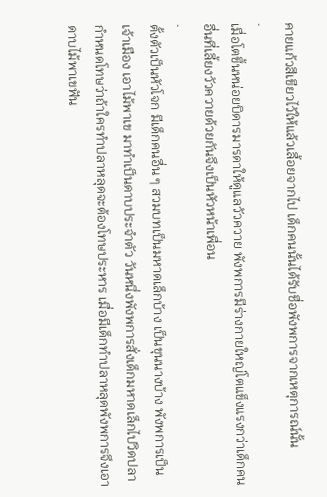คายแก้วสีเขียวไว้ให้แล้วเลื้อยจากไป เด็กคนนั้นได้รับชื่อพังพการจากเหตุการณ์นั้น
.
เมื่อโตขึ้นหน่อยบิดารมารดาให้ดูแลวัวควาย พังพการมีร่างกายใหญ่โตแข็งแรงกว่าเด็กคนอื่นที่เลี้ยงวัวควายด้วยกันจึงเป็นหัวหน้าเพื่อน
.
ตั้งตัวเป็นหัวโจก มีเด็กคนอื่น ๆ สวมบทเป็นมหาดเล็กบ้าง เป็นขุนนางบ้าง พังพการเป็นเจ้าเมือง เอาไม้พาเข มาทำเป็นดาบประจำตัว วันหนึ่งพังพการสั่งเด็กมหาดเล็กไปวิดปลา กำหนดโทษว่าถ้าใครทำปลาหลุดจะต้องโทษประหาร เมื่อมีเด็กทำปลาหลุดพังพการจึงเอาดาบไม้พาเขฟัน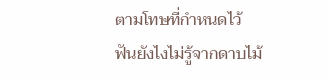ตามโทษที่กำหนดไว้ ฟันยังไงไม่รู้จากดาบไม้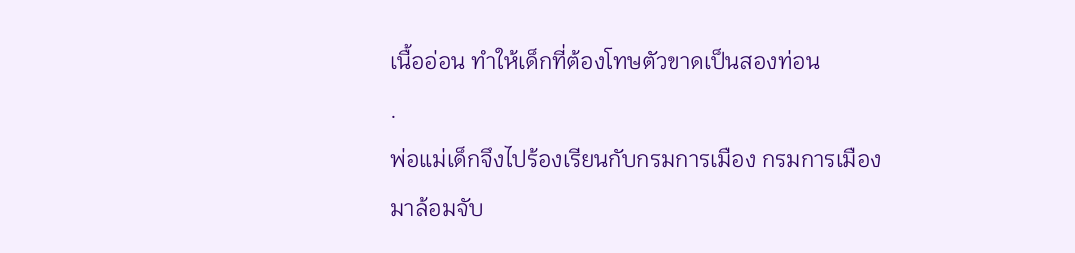เนื้ออ่อน ทำให้เด็กที่ต้องโทษตัวขาดเป็นสองท่อน
.
พ่อแม่เด็กจึงไปร้องเรียนกับกรมการเมือง กรมการเมืองมาล้อมจับ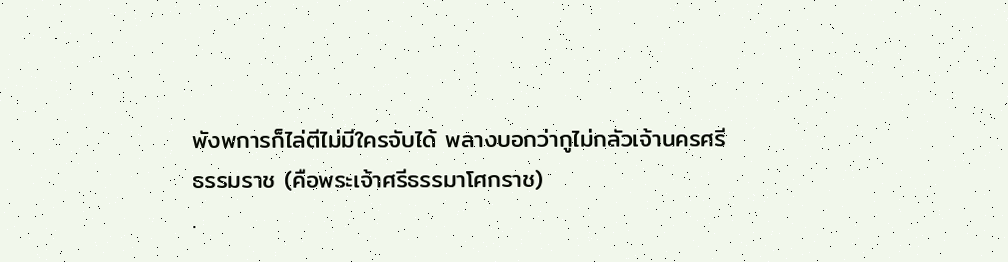พังพการก็ไล่ตีไม่มีใครจับได้ พลางบอกว่ากูไม่กลัวเจ้านครศรีธรรมราช (คือพระเจ้าศรีธรรมาโศกราช)
.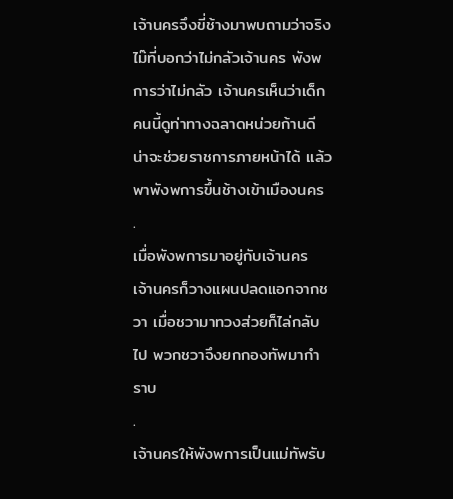เจ้านครจึงขี่ช้างมาพบถามว่าจริงไม๊ที่บอกว่าไม่กลัวเจ้านคร พังพการว่าไม่กลัว เจ้านครเห็นว่าเด็กคนนี้ดูท่าทางฉลาดหน่วยก้านดี น่าจะช่วยราชการภายหน้าได้ แล้วพาพังพการขึ้นช้างเข้าเมืองนคร
.
เมื่อพังพการมาอยู่กับเจ้านคร เจ้านครก็วางแผนปลดแอกจากชวา เมื่อชวามาทวงส่วยก็ไล่กลับไป พวกชวาจึงยกกองทัพมากำราบ
.
เจ้านครให้พังพการเป็นแม่ทัพรับ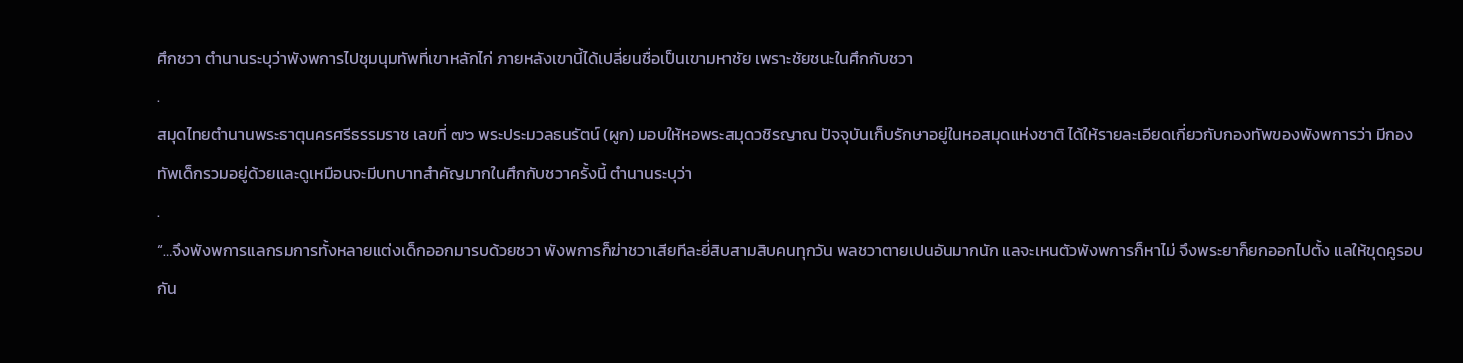ศึกชวา ตำนานระบุว่าพังพการไปชุมนุมทัพที่เขาหลักไก่ ภายหลังเขานี้ได้เปลี่ยนชื่อเป็นเขามหาชัย เพราะชัยชนะในศึกกับชวา
.
สมุดไทยตำนานพระธาตุนครศรีธรรมราช เลขที่ ๗๖ พระประมวลธนรัตน์ (ผูก) มอบให้หอพระสมุดวชิรญาณ ปัจจุบันเก็บรักษาอยู่ในหอสมุดแห่งชาติ ได้ให้รายละเอียดเกี่ยวกับกองทัพของพังพการว่า มีกองทัพเด็กรวมอยู่ด้วยและดูเหมือนจะมีบทบาทสำคัญมากในศึกกับชวาครั้งนี้ ตำนานระบุว่า
.
“…จึงพังพการแลกรมการทั้งหลายแต่งเด็กออกมารบด้วยชวา พังพการก็ฆ่าชวาเสียทีละยี่สิบสามสิบคนทุกวัน พลชวาตายเปนอันมากนัก แลจะเหนตัวพังพการก็หาไม่ จึงพระยาก็ยกออกไปตั้ง แลให้ขุดคูรอบกัน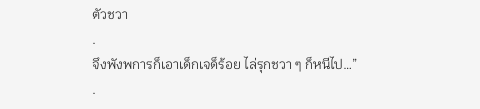ตัวชวา
.
จึงพังพการก็เอาเด็กเจด็ร้อย ไล่รุกชวา ๆ ก็หนีไป…”
.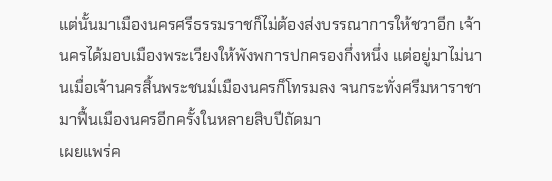แต่นั้นมาเมืองนครศรีธรรมราชก็ไม่ต้องส่งบรรณาการให้ชวาอีก เจ้านครได้มอบเมืองพระเวียงให้พังพการปกครองกึ่งหนึ่ง แต่อยู่มาไม่นานเมื่อเจ้านครสิ้นพระชนม์เมืองนครก็โทรมลง จนกระทั่งศรีมหาราชามาฟื้นเมืองนครอีกครั้งในหลายสิบปีถัดมา
เผยแพร่ค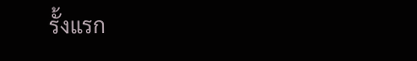รั้งแรก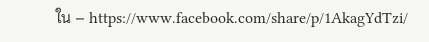ใน – https://www.facebook.com/share/p/1AkagYdTzi/